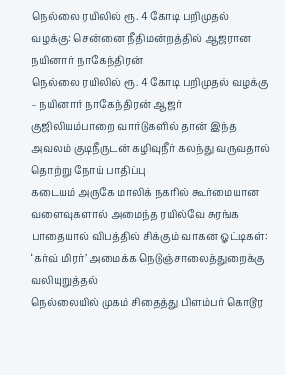நெல்லை ரயிலில் ரூ. 4 கோடி பறிமுதல் வழக்கு: சென்னை நீதிமன்றத்தில் ஆஜரான நயினார் நாகேந்திரன்
நெல்லை ரயிலில் ரூ. 4 கோடி பறிமுதல் வழக்கு – நயினார் நாகேந்திரன் ஆஜர்
குஜிலியம்பாறை வார்டுகளில் தான் இந்த அவலம் குடிநீருடன் கழிவுநீர் கலந்து வருவதால் தொற்று நோய் பாதிப்பு
கடையம் அருகே மாலிக் நகரில் கூர்மையான வளைவுகளால் அமைந்த ரயில்வே சுரங்க பாதையால் விபத்தில் சிக்கும் வாகன ஓட்டிகள்: ‘கர்வ் மிரர்’ அமைக்க நெடுஞ்சாலைத்துறைக்கு வலியுறுத்தல்
நெல்லையில் முகம் சிதைத்து பிளம்பர் கொடூர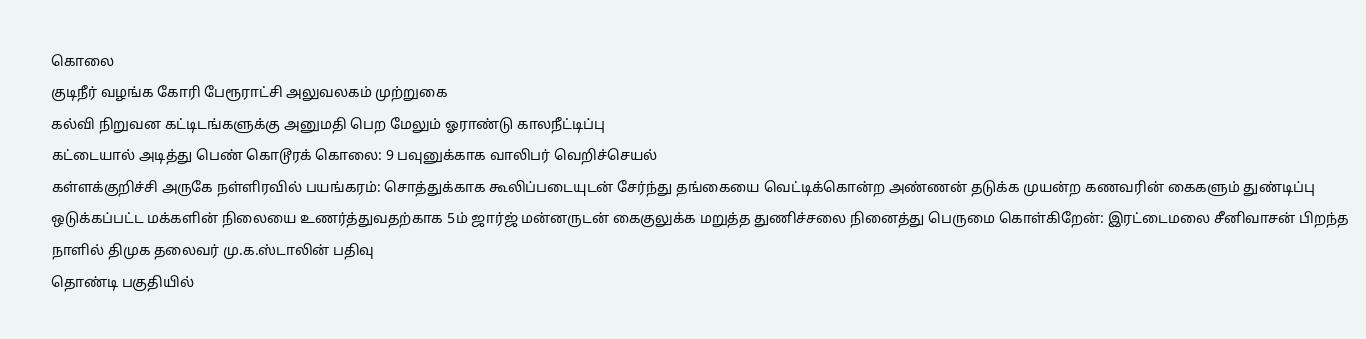கொலை
குடிநீர் வழங்க கோரி பேரூராட்சி அலுவலகம் முற்றுகை
கல்வி நிறுவன கட்டிடங்களுக்கு அனுமதி பெற மேலும் ஓராண்டு காலநீட்டிப்பு
கட்டையால் அடித்து பெண் கொடூரக் கொலை: 9 பவுனுக்காக வாலிபர் வெறிச்செயல்
கள்ளக்குறிச்சி அருகே நள்ளிரவில் பயங்கரம்: சொத்துக்காக கூலிப்படையுடன் சேர்ந்து தங்கையை வெட்டிக்கொன்ற அண்ணன் தடுக்க முயன்ற கணவரின் கைகளும் துண்டிப்பு
ஒடுக்கப்பட்ட மக்களின் நிலையை உணர்த்துவதற்காக 5ம் ஜார்ஜ் மன்னருடன் கைகுலுக்க மறுத்த துணிச்சலை நினைத்து பெருமை கொள்கிறேன்: இரட்டைமலை சீனிவாசன் பிறந்த நாளில் திமுக தலைவர் மு.க.ஸ்டாலின் பதிவு
தொண்டி பகுதியில்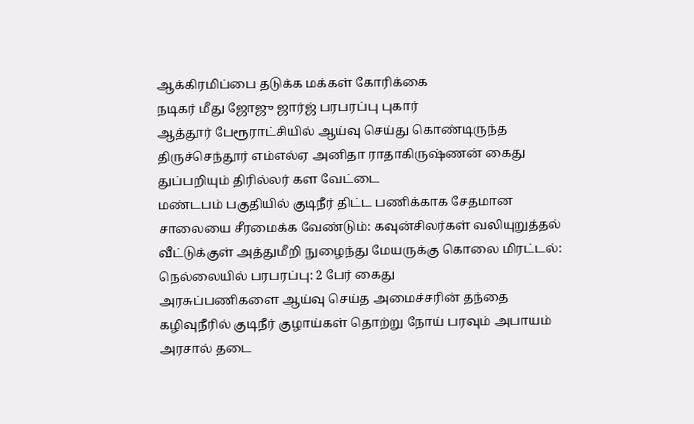ஆக்கிரமிப்பை தடுக்க மக்கள் கோரிக்கை
நடிகர் மீது ஜோஜு ஜார்ஜ் பரபரப்பு புகார்
ஆத்தூர் பேரூராட்சியில் ஆய்வு செய்து கொண்டிருந்த திருச்செந்தூர் எம்எல்ஏ அனிதா ராதாகிருஷ்ணன் கைது
துப்பறியும் திரில்லர் கள வேட்டை
மண்டபம் பகுதியில் குடிநீர் திட்ட பணிக்காக சேதமான சாலையை சீரமைக்க வேண்டும்: கவுன்சிலர்கள் வலியுறுத்தல்
வீட்டுக்குள் அத்துமீறி நுழைந்து மேயருக்கு கொலை மிரட்டல்: நெல்லையில் பரபரப்பு: 2 பேர் கைது
அரசுப்பணிகளை ஆய்வு செய்த அமைச்சரின் தந்தை
கழிவுநீரில் குடிநீர் குழாய்கள் தொற்று நோய் பரவும் அபாயம்
அரசால் தடை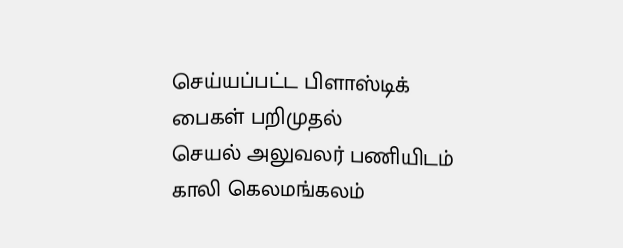செய்யப்பட்ட பிளாஸ்டிக் பைகள் பறிமுதல்
செயல் அலுவலர் பணியிடம் காலி கெலமங்கலம்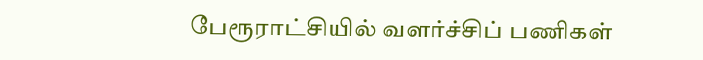பேரூராட்சியில் வளர்ச்சிப் பணிகள்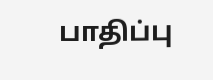பாதிப்பு